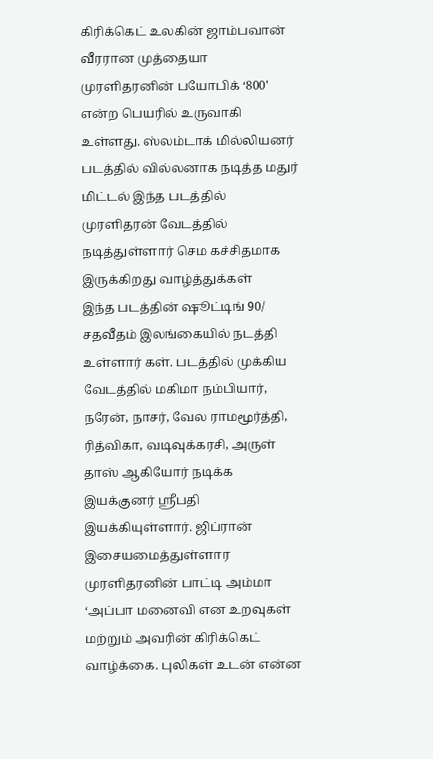கிரிக்கெட் உலகின் ஜாம்பவான் வீரரான முத்தையா முரளிதரனின் பயோபிக் ‘800’ என்ற பெயரில் உருவாகி உள்ளது. ஸ்லம்டாக் மில்லியனர் படத்தில் வில்லனாக நடித்த மதுர் மிட்டல் இந்த படத்தில் முரளிதரன் வேடத்தில் நடித்துள்ளார் செம கச்சிதமாக இருக்கிறது வாழ்த்துக்கள்
இந்த படத்தின் ஷூட்டிங் 90/ சதவீதம் இலங்கையில் நடத்தி உள்ளார் கள். படத்தில் முக்கிய வேடத்தில் மகிமா நம்பியார், நரேன், நாசர், வேல ராமமூர்த்தி, ரித்விகா, வடிவுக்கரசி, அருள் தாஸ் ஆகியோர் நடிக்க இயக்குனர் ஸ்ரீபதி இயக்கியுள்ளார். ஜிப்ரான் இசையமைத்துள்ளார
முரளிதரனின் பாட்டி அம்மா ‘அப்பா மனைவி என உறவுகள் மற்றும் அவரின் கிரிக்கெட் வாழ்க்கை. புலிகள் உடன் என்ன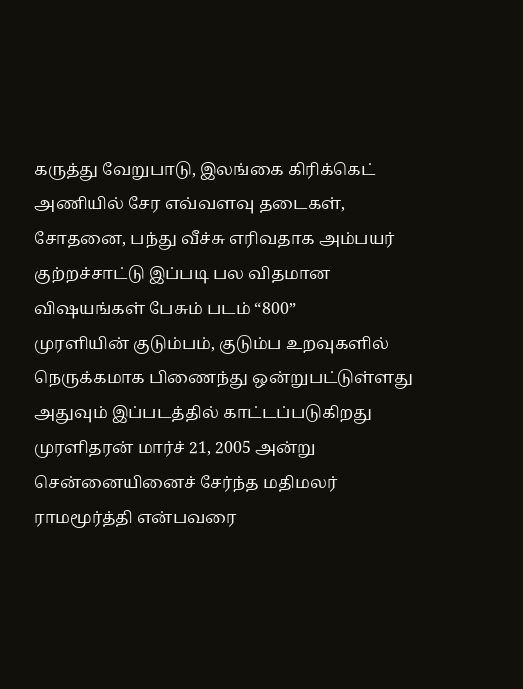கருத்து வேறுபாடு, இலங்கை கிரிக்கெட் அணியில் சேர எவ்வளவு தடைகள், சோதனை, பந்து வீச்சு எரிவதாக அம்பயர் குற்றச்சாட்டு இப்படி பல விதமான விஷயங்கள் பேசும் படம் “800”
முரளியின் குடும்பம், குடும்ப உறவுகளில் நெருக்கமாக பிணைந்து ஒன்றுபட்டுள்ளது அதுவும் இப்படத்தில் காட்டப்படுகிறது
முரளிதரன் மார்ச் 21, 2005 அன்று சென்னையினைச் சேர்ந்த மதிமலர் ராமமூர்த்தி என்பவரை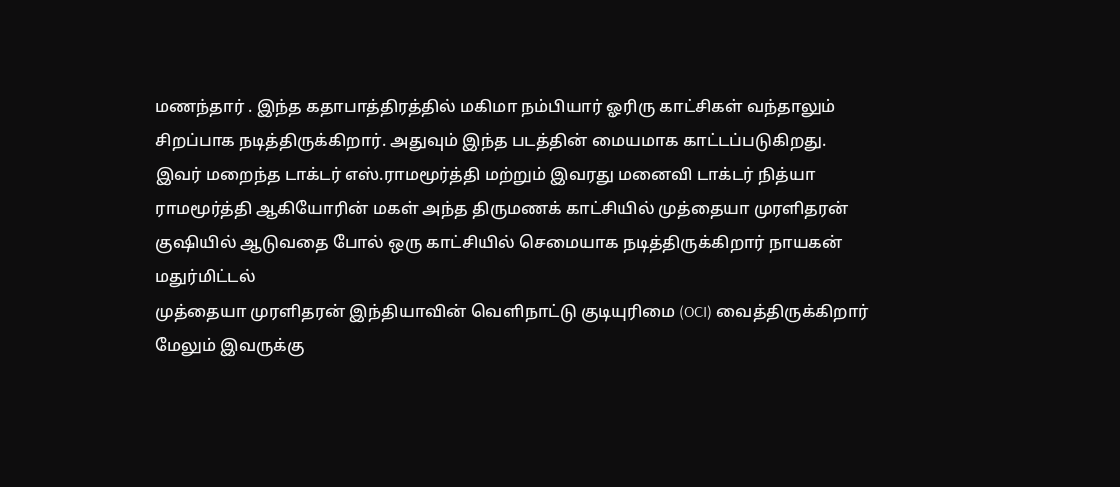மணந்தார் . இந்த கதாபாத்திரத்தில் மகிமா நம்பியார் ஓரிரு காட்சிகள் வந்தாலும் சிறப்பாக நடித்திருக்கிறார். அதுவும் இந்த படத்தின் மையமாக காட்டப்படுகிறது.
இவர் மறைந்த டாக்டர் எஸ்.ராமமூர்த்தி மற்றும் இவரது மனைவி டாக்டர் நித்யா ராமமூர்த்தி ஆகியோரின் மகள் அந்த திருமணக் காட்சியில் முத்தையா முரளிதரன் குஷியில் ஆடுவதை போல் ஒரு காட்சியில் செமையாக நடித்திருக்கிறார் நாயகன் மதுர்மிட்டல்
முத்தையா முரளிதரன் இந்தியாவின் வெளிநாட்டு குடியுரிமை (OCI) வைத்திருக்கிறார் மேலும் இவருக்கு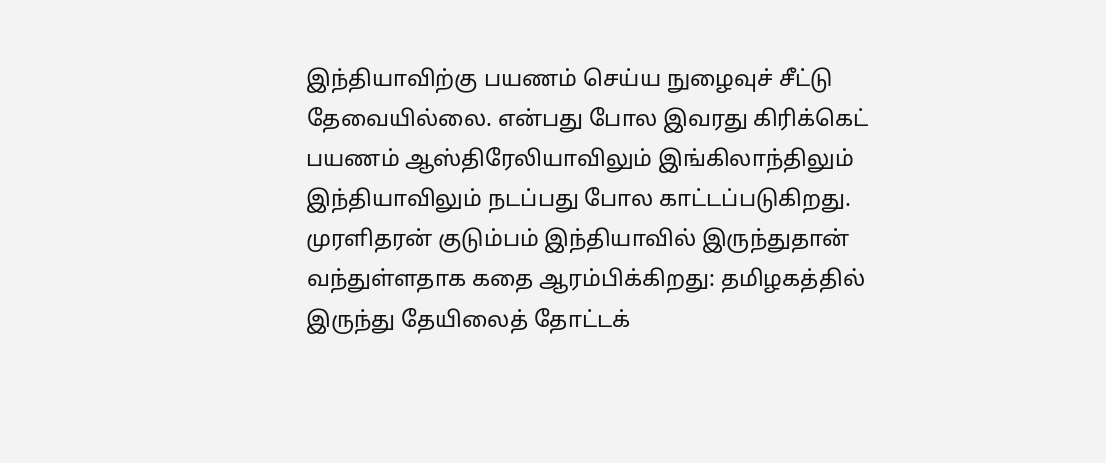இந்தியாவிற்கு பயணம் செய்ய நுழைவுச் சீட்டு தேவையில்லை. என்பது போல இவரது கிரிக்கெட் பயணம் ஆஸ்திரேலியாவிலும் இங்கிலாந்திலும் இந்தியாவிலும் நடப்பது போல காட்டப்படுகிறது.
முரளிதரன் குடும்பம் இந்தியாவில் இருந்துதான் வந்துள்ளதாக கதை ஆரம்பிக்கிறது: தமிழகத்தில் இருந்து தேயிலைத் தோட்டக்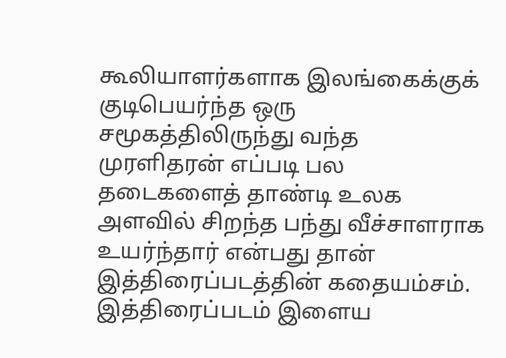கூலியாளர்களாக இலங்கைக்குக் குடிபெயர்ந்த ஒரு சமூகத்திலிருந்து வந்த முரளிதரன் எப்படி பல தடைகளைத் தாண்டி உலக அளவில் சிறந்த பந்து வீச்சாளராக உயர்ந்தார் என்பது தான் இத்திரைப்படத்தின் கதையம்சம். இத்திரைப்படம் இளைய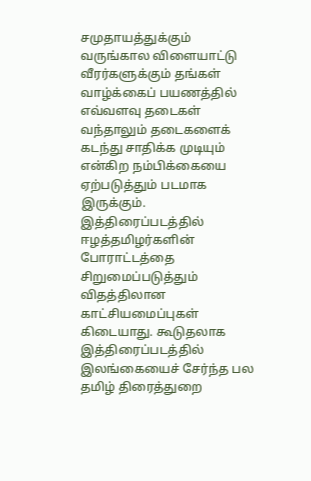சமுதாயத்துக்கும் வருங்கால விளையாட்டு வீரர்களுக்கும் தங்கள் வாழ்க்கைப் பயணத்தில் எவ்வளவு தடைகள் வந்தாலும் தடைகளைக் கடந்து சாதிக்க முடியும் என்கிற நம்பிக்கையை ஏற்படுத்தும் படமாக இருக்கும்.
இத்திரைப்படத்தில் ஈழத்தமிழர்களின் போராட்டத்தை சிறுமைப்படுத்தும் விதத்திலான காட்சியமைப்புகள் கிடையாது. கூடுதலாக இத்திரைப்படத்தில் இலங்கையைச் சேர்ந்த பல தமிழ் திரைத்துறை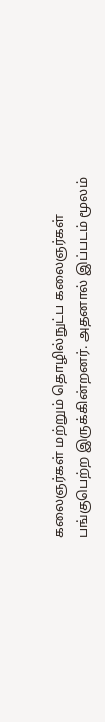கலைஞர்கள் மற்றும் தொழில்நுட்ப கலைஞர்கள் பங்குபெற்ற இருக்கின்றனர். அதனால் இப்படம் மூலம்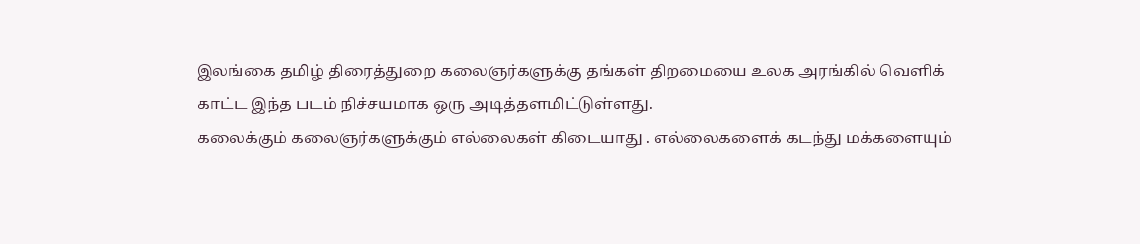இலங்கை தமிழ் திரைத்துறை கலைஞர்களுக்கு தங்கள் திறமையை உலக அரங்கில் வெளிக் காட்ட இந்த படம் நிச்சயமாக ஒரு அடித்தளமிட்டுள்ளது.
கலைக்கும் கலைஞர்களுக்கும் எல்லைகள் கிடையாது . எல்லைகளைக் கடந்து மக்களையும்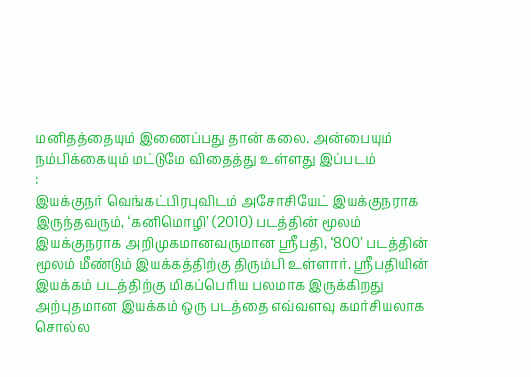மனிதத்தையும் இணைப்பது தான் கலை. அன்பையும் நம்பிக்கையும் மட்டுமே விதைத்து உள்ளது இப்படம்
:
இயக்குநர் வெங்கட்பிரபுவிடம் அசோசியேட் இயக்குநராக இருந்தவரும், ‘கனிமொழி’ (2010) படத்தின் மூலம் இயக்குநராக அறிமுகமானவருமான ஸ்ரீபதி, ‘800’ படத்தின் மூலம் மீண்டும் இயக்கத்திற்கு திரும்பி உள்ளார். ஸ்ரீபதியின் இயக்கம் படத்திற்கு மிகப்பெரிய பலமாக இருக்கிறது அற்புதமான இயக்கம் ஒரு படத்தை எவ்வளவு கமர்சியலாக சொல்ல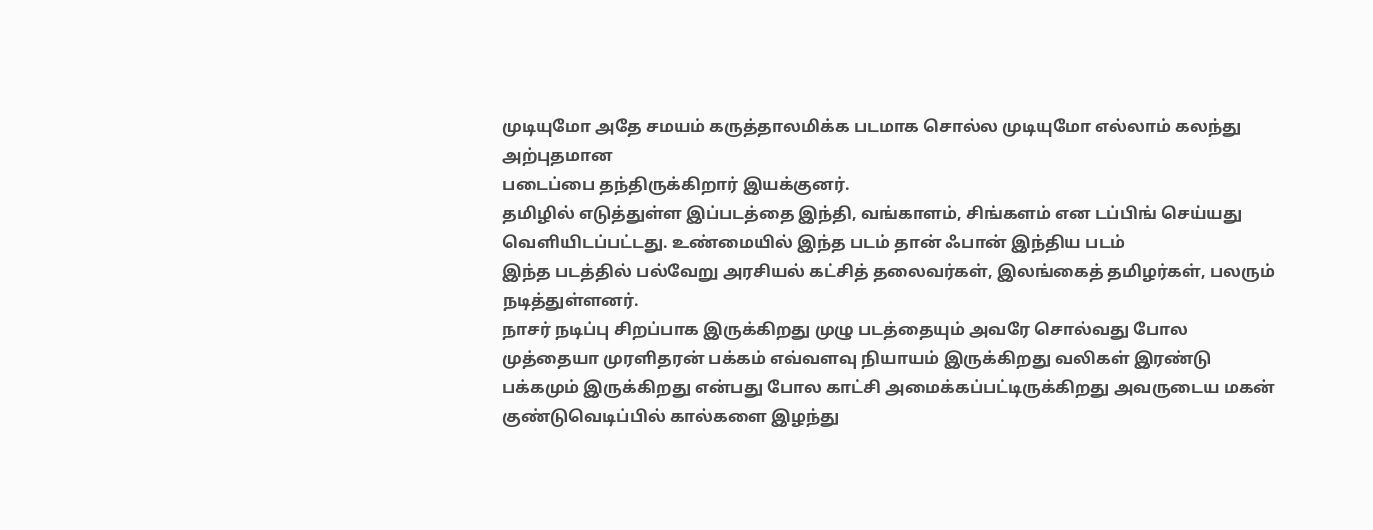முடியுமோ அதே சமயம் கருத்தாலமிக்க படமாக சொல்ல முடியுமோ எல்லாம் கலந்து அற்புதமான
படைப்பை தந்திருக்கிறார் இயக்குனர்.
தமிழில் எடுத்துள்ள இப்படத்தை இந்தி, வங்காளம், சிங்களம் என டப்பிங் செய்யது வெளியிடப்பட்டது. உண்மையில் இந்த படம் தான் ஃபான் இந்திய படம்
இந்த படத்தில் பல்வேறு அரசியல் கட்சித் தலைவர்கள், இலங்கைத் தமிழர்கள், பலரும் நடித்துள்ளனர்.
நாசர் நடிப்பு சிறப்பாக இருக்கிறது முழு படத்தையும் அவரே சொல்வது போல முத்தையா முரளிதரன் பக்கம் எவ்வளவு நியாயம் இருக்கிறது வலிகள் இரண்டு பக்கமும் இருக்கிறது என்பது போல காட்சி அமைக்கப்பட்டிருக்கிறது அவருடைய மகன் குண்டுவெடிப்பில் கால்களை இழந்து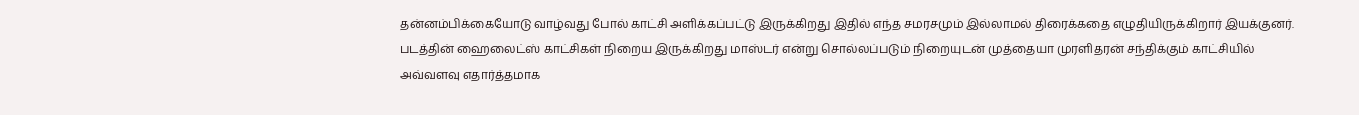தன்னம்பிக்கையோடு வாழ்வது போல் காட்சி அளிக்கப்பட்டு இருக்கிறது இதில் எந்த சமரசமும் இல்லாமல் திரைக்கதை எழுதியிருக்கிறார் இயக்குனர். படத்தின் ஹைலைட்ஸ் காட்சிகள் நிறைய இருக்கிறது மாஸ்டர் என்று சொல்லப்படும் நிறையுடன் முத்தையா முரளிதரன் சந்திக்கும் காட்சியில் அவ்வளவு எதார்த்தமாக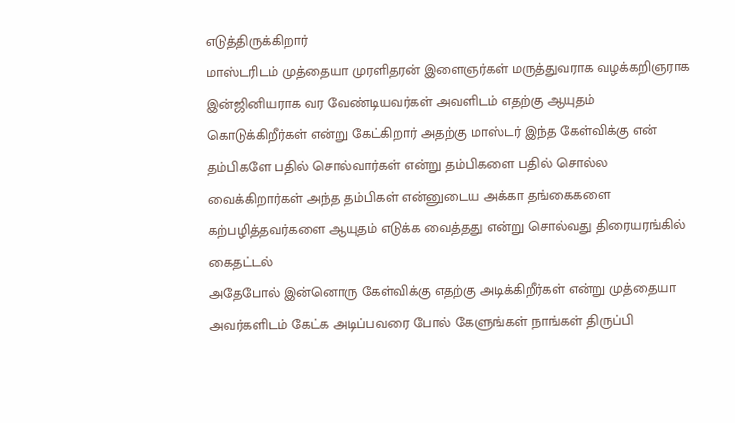எடுத்திருக்கிறார்
மாஸ்டரிடம் முத்தையா முரளிதரன் இளைஞர்கள் மருத்துவராக வழக்கறிஞராக இன்ஜினியராக வர வேண்டியவர்கள் அவளிடம் எதற்கு ஆயுதம் கொடுக்கிறீர்கள் என்று கேட்கிறார் அதற்கு மாஸ்டர் இந்த கேள்விக்கு என் தம்பிகளே பதில் சொல்வார்கள் என்று தம்பிகளை பதில் சொல்ல வைக்கிறார்கள் அந்த தம்பிகள் என்னுடைய அக்கா தங்கைகளை கற்பழித்தவர்களை ஆயுதம் எடுக்க வைத்தது என்று சொல்வது திரையரங்கில் கைதட்டல்
அதேபோல் இன்னொரு கேள்விக்கு எதற்கு அடிக்கிறீர்கள் என்று முத்தையா அவர்களிடம் கேட்க அடிப்பவரை போல் கேளுங்கள் நாங்கள் திருப்பி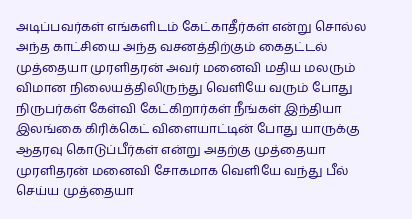அடிப்பவர்கள் எங்களிடம் கேட்காதீர்கள் என்று சொல்ல அந்த காட்சியை அந்த வசனத்திற்கும் கைதட்டல்
முத்தையா முரளிதரன் அவர் மனைவி மதிய மலரும் விமான நிலையத்திலிருந்து வெளியே வரும் போது நிருபர்கள் கேள்வி கேட்கிறார்கள் நீங்கள் இந்தியா இலங்கை கிரிக்கெட் விளையாட்டின் போது யாருக்கு ஆதரவு கொடுப்பீர்கள் என்று அதற்கு முத்தையா முரளிதரன் மனைவி சோகமாக வெளியே வந்து பீல் செய்ய முத்தையா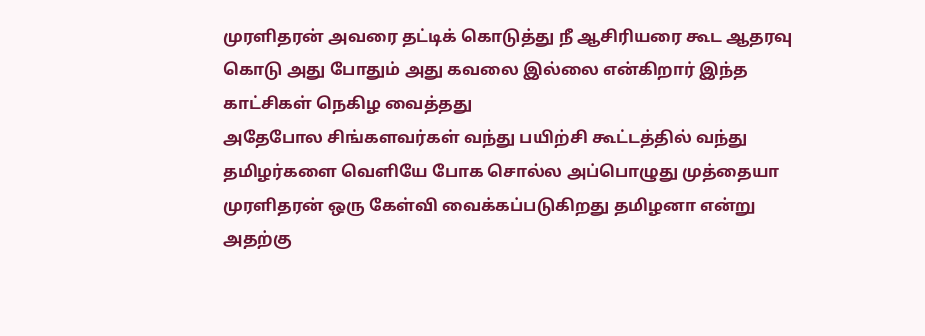முரளிதரன் அவரை தட்டிக் கொடுத்து நீ ஆசிரியரை கூட ஆதரவு கொடு அது போதும் அது கவலை இல்லை என்கிறார் இந்த காட்சிகள் நெகிழ வைத்தது
அதேபோல சிங்களவர்கள் வந்து பயிற்சி கூட்டத்தில் வந்து தமிழர்களை வெளியே போக சொல்ல அப்பொழுது முத்தையா முரளிதரன் ஒரு கேள்வி வைக்கப்படுகிறது தமிழனா என்று அதற்கு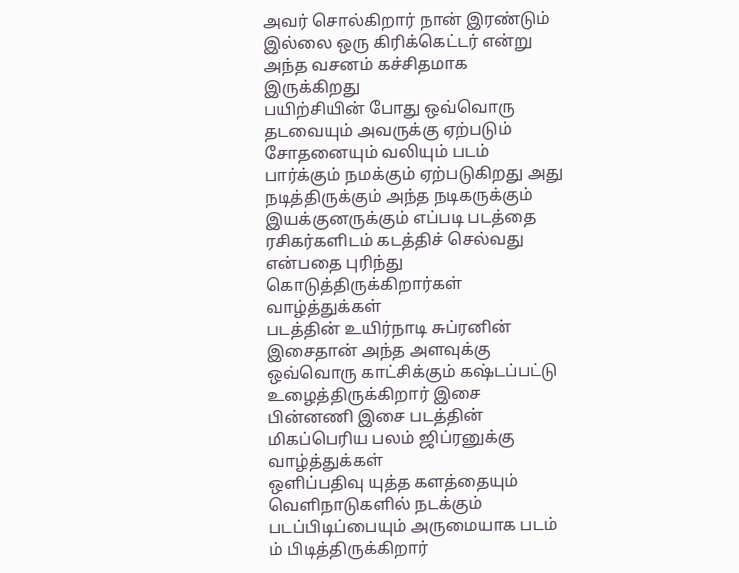அவர் சொல்கிறார் நான் இரண்டும் இல்லை ஒரு கிரிக்கெட்டர் என்று அந்த வசனம் கச்சிதமாக இருக்கிறது
பயிற்சியின் போது ஒவ்வொரு தடவையும் அவருக்கு ஏற்படும் சோதனையும் வலியும் படம் பார்க்கும் நமக்கும் ஏற்படுகிறது அது நடித்திருக்கும் அந்த நடிகருக்கும் இயக்குனருக்கும் எப்படி படத்தை ரசிகர்களிடம் கடத்திச் செல்வது என்பதை புரிந்து கொடுத்திருக்கிறார்கள் வாழ்த்துக்கள்
படத்தின் உயிர்நாடி சுப்ரனின் இசைதான் அந்த அளவுக்கு ஒவ்வொரு காட்சிக்கும் கஷ்டப்பட்டு உழைத்திருக்கிறார் இசை பின்னணி இசை படத்தின் மிகப்பெரிய பலம் ஜிப்ரனுக்கு வாழ்த்துக்கள்
ஒளிப்பதிவு யுத்த களத்தையும் வெளிநாடுகளில் நடக்கும் படப்பிடிப்பையும் அருமையாக படம் ம் பிடித்திருக்கிறார்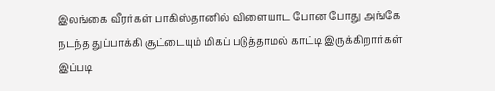இலங்கை வீரர்கள் பாகிஸ்தானில் விளையாட போன போது அங்கே நடந்த துப்பாக்கி சூட்டையும் மிகப் படுத்தாமல் காட்டி இருக்கிறார்கள்
இப்படி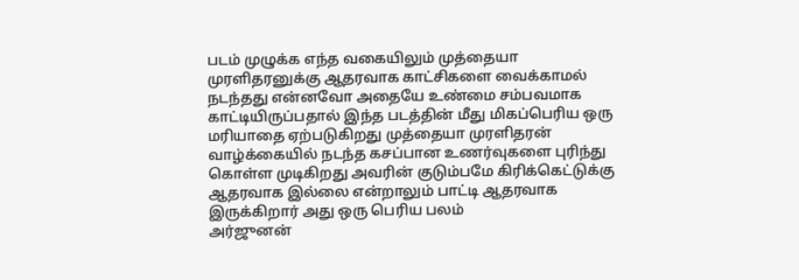படம் முழுக்க எந்த வகையிலும் முத்தையா முரளிதரனுக்கு ஆதரவாக காட்சிகளை வைக்காமல் நடந்தது என்னவோ அதையே உண்மை சம்பவமாக காட்டியிருப்பதால் இந்த படத்தின் மீது மிகப்பெரிய ஒரு மரியாதை ஏற்படுகிறது முத்தையா முரளிதரன் வாழ்க்கையில் நடந்த கசப்பான உணர்வுகளை புரிந்து கொள்ள முடிகிறது அவரின் குடும்பமே கிரிக்கெட்டுக்கு ஆதரவாக இல்லை என்றாலும் பாட்டி ஆதரவாக இருக்கிறார் அது ஒரு பெரிய பலம்
அர்ஜுனன்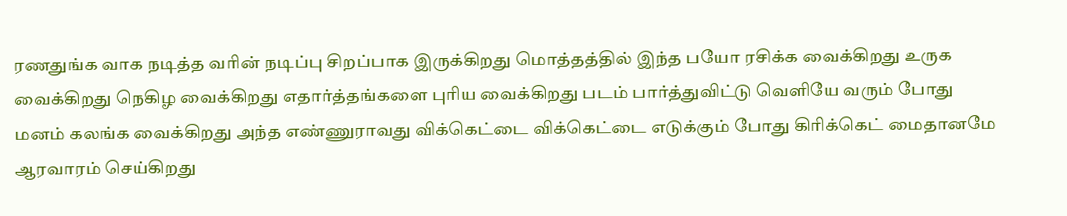ரணதுங்க வாக நடித்த வரின் நடிப்பு சிறப்பாக இருக்கிறது மொத்தத்தில் இந்த பயோ ரசிக்க வைக்கிறது உருக வைக்கிறது நெகிழ வைக்கிறது எதார்த்தங்களை புரிய வைக்கிறது படம் பார்த்துவிட்டு வெளியே வரும் போது மனம் கலங்க வைக்கிறது அந்த எண்ணுராவது விக்கெட்டை விக்கெட்டை எடுக்கும் போது கிரிக்கெட் மைதானமே ஆரவாரம் செய்கிறது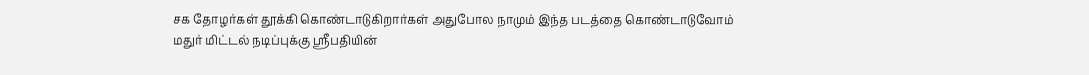சக தோழர்கள் தூக்கி கொண்டாடுகிறார்கள் அதுபோல நாமும் இந்த படத்தை கொண்டாடுவோம்
மதுர் மிட்டல் நடிப்புக்கு ஸ்ரீபதியின்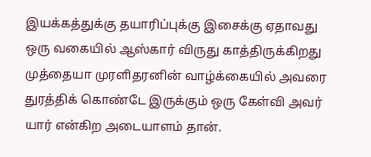இயக்கத்துக்கு தயாரிப்புக்கு இசைக்கு ஏதாவது ஒரு வகையில் ஆஸ்கார் விருது காத்திருக்கிறது
முத்தையா முரளிதரனின் வாழ்க்கையில் அவரை துரத்திக் கொண்டே இருக்கும் ஒரு கேள்வி அவர் யார் என்கிற அடையாளம் தான்.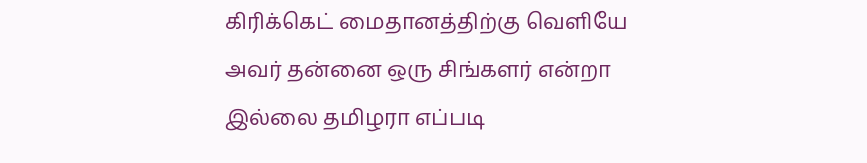கிரிக்கெட் மைதானத்திற்கு வெளியே அவர் தன்னை ஒரு சிங்களர் என்றா இல்லை தமிழரா எப்படி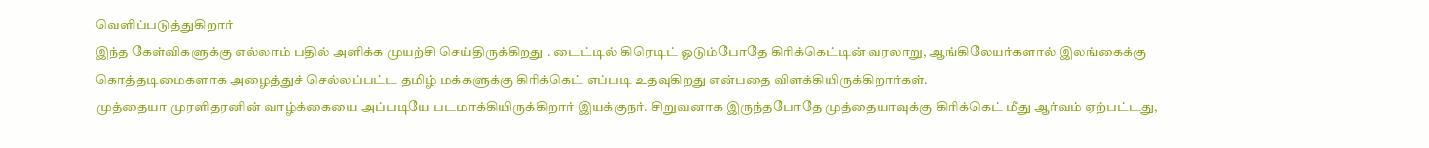வெளிப்படுத்துகிறார்
இந்த கேள்விகளுக்கு எல்லாம் பதில் அளிக்க முயற்சி செய்திருக்கிறது . டைட்டில் கிரெடிட் ஓடும்போதே கிரிக்கெட்டின் வரலாறு, ஆங்கிலேயர்களால் இலங்கைக்கு கொத்தடிமைகளாக அழைத்துச் செல்லப்பட்ட தமிழ் மக்களுக்கு கிரிக்கெட் எப்படி உதவுகிறது என்பதை விளக்கியிருக்கிறார்கள்.
முத்தையா முரளிதரனின் வாழ்க்கையை அப்படியே படமாக்கியிருக்கிறார் இயக்குநர். சிறுவனாக இருந்தபோதே முத்தையாவுக்கு கிரிக்கெட் மீது ஆர்வம் ஏற்பட்டது,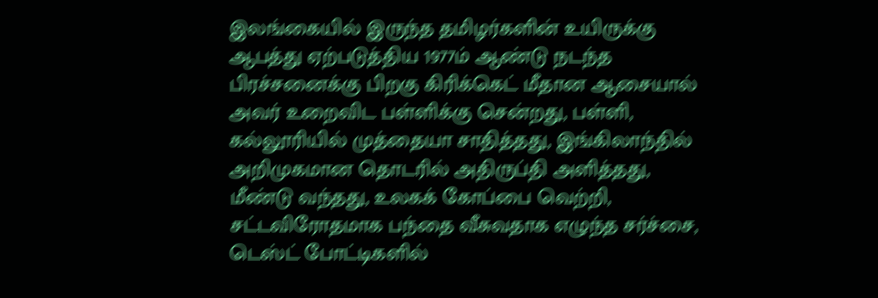இலங்கையில் இருந்த தமிழர்களின் உயிருக்கு ஆபத்து ஏற்படுத்திய 1977ம் ஆண்டு நடந்த பிரச்சனைக்கு பிறகு கிரிக்கெட் மீதான ஆசையால் அவர் உறைவிட பள்ளிக்கு சென்றது, பள்ளி, கல்லூரியில் முத்தையா சாதித்தது, இங்கிலாந்தில் அறிமுகமான தொடரில் அதிருப்தி அளித்தது, மீண்டு வந்தது, உலகக் கோப்பை வெற்றி, சட்டவிரோதமாக பந்தை வீசுவதாக எழுந்த சர்ச்சை, டெஸ்ட் போட்டிகளில்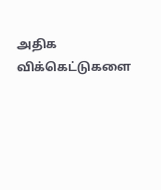அதிக விக்கெட்டுகளை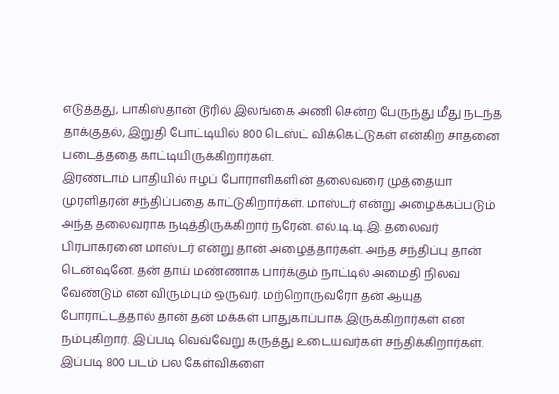எடுத்தது, பாகிஸ்தான் டூரில் இலங்கை அணி சென்ற பேருந்து மீது நடந்த தாக்குதல், இறுதி போட்டியில் 800 டெஸ்ட் விக்கெட்டுகள் என்கிற சாதனை படைத்ததை காட்டியிருக்கிறார்கள்.
இரண்டாம் பாதியில் ஈழப் போராளிகளின் தலைவரை முத்தையா முரளிதரன் சந்திப்பதை காட்டுகிறார்கள். மாஸ்டர் என்று அழைக்கப்படும் அந்த தலைவராக நடித்திருக்கிறார் நரேன். எல்.டி.டி.இ. தலைவர் பிரபாகரனை மாஸ்டர் என்று தான் அழைத்தார்கள். அந்த சந்திப்பு தான் டென்ஷனே. தன் தாய் மண்ணாக பார்க்கும் நாட்டில் அமைதி நிலவ வேண்டும் என விரும்பும் ஒருவர். மற்றொருவரோ தன் ஆயுத போராட்டத்தால் தான் தன் மக்கள் பாதுகாப்பாக இருக்கிறார்கள் என நம்புகிறார். இப்படி வெவ்வேறு கருத்து உடையவர்கள் சந்திக்கிறார்கள். இப்படி 800 படம் பல கேள்விகளை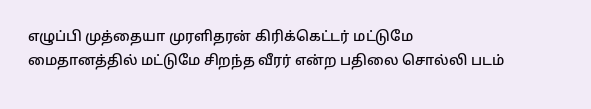எழுப்பி முத்தையா முரளிதரன் கிரிக்கெட்டர் மட்டுமே மைதானத்தில் மட்டுமே சிறந்த வீரர் என்ற பதிலை சொல்லி படம்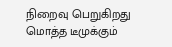நிறைவு பெறுகிறது மொத்த டீமுக்கும்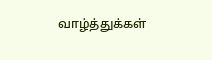வாழ்த்துக்கள்